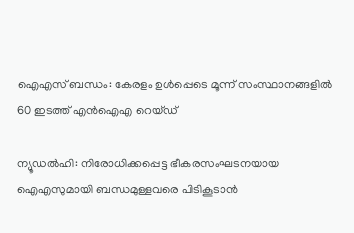ഐഎസ്‌ ബന്ധം: കേരളം ഉള്‍പ്പെടെ മൂന്ന് സംസ്ഥാനങ്ങളില്‍ 60 ഇടത്ത് എന്‍ഐഎ റെയ്ഡ്

ന്യൂഡല്‍ഹി: നിരോധിക്കപ്പെട്ട ഭീകരസംഘടനയായ ഐഎസുമായി ബന്ധമുള്ളവരെ പിടികൂടാന്‍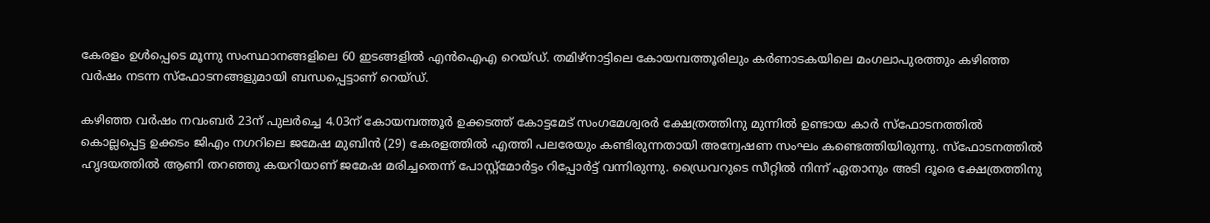കേരളം ഉള്‍പ്പെടെ മൂന്നു സംസ്ഥാനങ്ങളിലെ 60 ഇടങ്ങളില്‍ എന്‍ഐഎ റെയ്ഡ്. തമിഴ്‌നാട്ടിലെ കോയമ്പത്തൂരിലും കര്‍ണാടകയിലെ മംഗലാപുരത്തും കഴിഞ്ഞ വര്‍ഷം നടന്ന സ്‌ഫോടനങ്ങളുമായി ബന്ധപ്പെട്ടാണ് റെയ്ഡ്.

കഴിഞ്ഞ വര്‍ഷം നവംബര്‍ 23ന് പുലര്‍ച്ചെ 4.03ന് കോയമ്പത്തൂര്‍ ഉക്കടത്ത് കോട്ടമേട് സംഗമേശ്വരര്‍ ക്ഷേത്രത്തിനു മുന്നില്‍ ഉണ്ടായ കാര്‍ സ്ഫോടനത്തില്‍ കൊല്ലപ്പെട്ട ഉക്കടം ജിഎം നഗറിലെ ജമേഷ മുബിന്‍ (29) കേരളത്തില്‍ എത്തി പലരേയും കണ്ടിരുന്നതായി അന്വേഷണ സംഘം കണ്ടെത്തിയിരുന്നു. സ്‌ഫോടനത്തില്‍ ഹൃദയത്തില്‍ ആണി തറഞ്ഞു കയറിയാണ് ജമേഷ മരിച്ചതെന്ന് പോസ്റ്റ്‌മോര്‍ട്ടം റിപ്പോര്‍ട്ട് വന്നിരുന്നു. ഡ്രൈവറുടെ സീറ്റില്‍ നിന്ന് ഏതാനും അടി ദൂരെ ക്ഷേത്രത്തിനു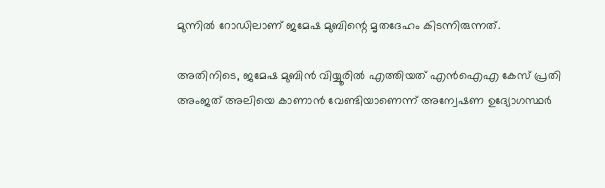മുന്നില്‍ റോഡിലാണ് ജമേഷ മുബിന്റെ മൃതദേഹം കിടന്നിരുന്നത്.

അതിനിടെ, ജമേഷ മുബിന്‍ വിയ്യൂരില്‍ എത്തിയത് എന്‍ഐഎ കേസ് പ്രതി അംജത് അലിയെ കാണാന്‍ വേണ്ടിയാണെന്ന് അന്വേഷണ ഉദ്യോഗസ്ഥര്‍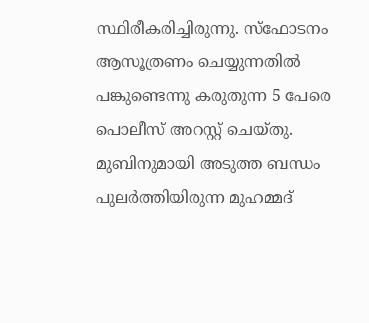സ്ഥിരീകരിച്ചിരുന്നു. സ്ഫോടനം ആസൂത്രണം ചെയ്യുന്നതില്‍ പങ്കുണ്ടെന്നു കരുതുന്ന 5 പേരെ പൊലീസ് അറസ്റ്റ് ചെയ്തു. മുബിനുമായി അടുത്ത ബന്ധം പുലര്‍ത്തിയിരുന്ന മുഹമ്മദ്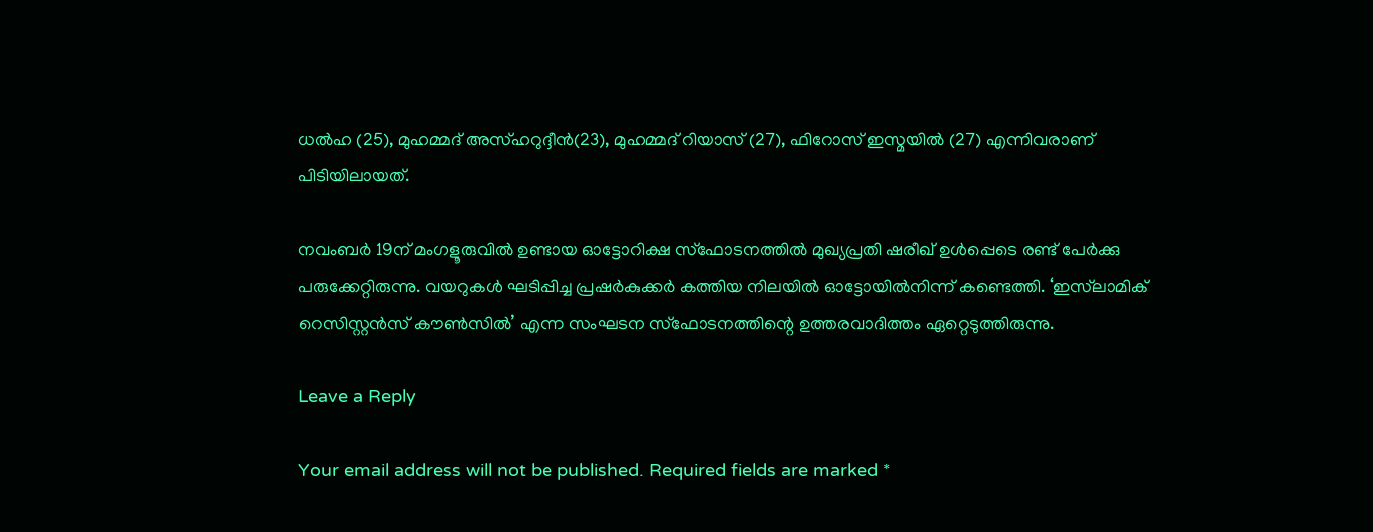ധല്‍ഹ (25), മുഹമ്മദ് അസ്ഹറുദ്ദീന്‍(23), മുഹമ്മദ് റിയാസ് (27), ഫിറോസ് ഇസ്മയില്‍ (27) എന്നിവരാണ് പിടിയിലായത്.

നവംബര്‍ 19ന് മംഗളൂരുവില്‍ ഉണ്ടായ ഓട്ടോറിക്ഷ സ്‌ഫോടനത്തില്‍ മുഖ്യപ്രതി ഷരീഖ് ഉള്‍പ്പെടെ രണ്ട് പേര്‍ക്കു പരുക്കേറ്റിരുന്നു. വയറുകള്‍ ഘടിപ്പിച്ച പ്രഷര്‍കുക്കര്‍ കത്തിയ നിലയില്‍ ഓട്ടോയില്‍നിന്ന് കണ്ടെത്തി. ‘ഇസ്‌ലാമിക് റെസിസ്റ്റന്‍സ് കൗണ്‍സില്‍’ എന്ന സംഘടന സ്‌ഫോടനത്തിന്റെ ഉത്തരവാദിത്തം ഏറ്റെടുത്തിരുന്നു.

Leave a Reply

Your email address will not be published. Required fields are marked *